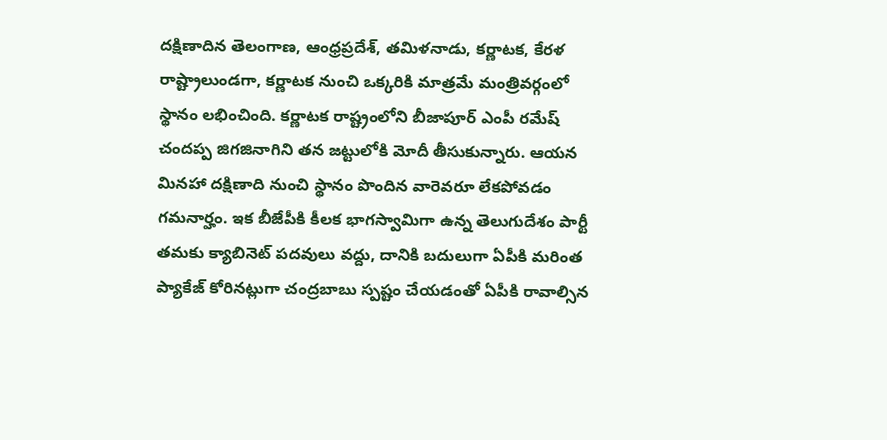దక్షిణాదిన తెలంగాణ, ఆంధ్రప్రదేశ్, తమిళనాడు, కర్ణాటక, కేరళ రాష్ట్రాలుండగా, కర్ణాటక నుంచి ఒక్కరికి మాత్రమే మంత్రివర్గంలో స్థానం లభించింది. కర్ణాటక రాష్ట్రంలోని బీజాపూర్ ఎంపీ రమేష్ చందప్ప జిగజినాగిని తన జట్టులోకి మోదీ తీసుకున్నారు. ఆయన మినహా దక్షిణాది నుంచి స్థానం పొందిన వారెవరూ లేకపోవడం గమనార్హం. ఇక బీజేపీకి కీలక భాగస్వామిగా ఉన్న తెలుగుదేశం పార్టీ తమకు క్యాబినెట్ పదవులు వద్దు, దానికి బదులుగా ఏపీకి మరింత ప్యాకేజ్ కోరినట్లుగా చంద్రబాబు స్పష్టం చేయడంతో ఏపీకి రావాల్సిన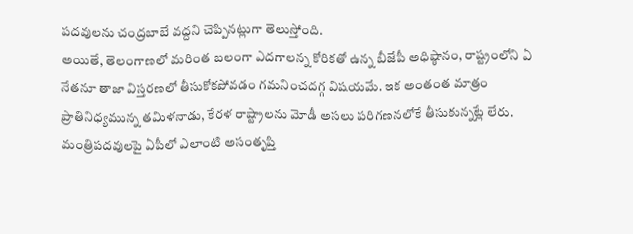పదవులను చంద్రబాబే వద్దని చెప్పినట్లుగా తెలుస్తోంది.
అయితే, తెలంగాణలో మరింత బలంగా ఎదగాలన్న కోరికతో ఉన్న బీజేపీ అధిష్ఠానం, రాష్ట్రంలోని ఏ నేతనూ తాజా విస్తరణలో తీసుకోకపోవడం గమనించదగ్గ విషయమే. ఇక అంతంత మాత్రం ప్రాతినిధ్యమున్న తమిళనాడు, కేరళ రాష్ట్రాలను మోడీ అసలు పరిగణనలోకే తీసుకున్నట్లే లేరు. మంత్రిపదవులపై ఏపీలో ఎలాంటి అసంతృప్తి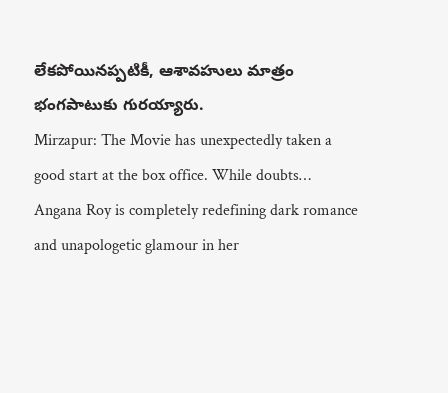లేకపోయినప్పటికీ, ఆశావహులు మాత్రం భంగపాటుకు గురయ్యారు.
Mirzapur: The Movie has unexpectedly taken a good start at the box office. While doubts…
Angana Roy is completely redefining dark romance and unapologetic glamour in her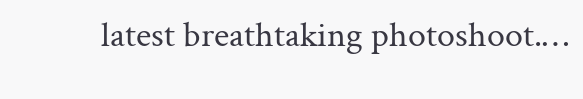latest breathtaking photoshoot.…